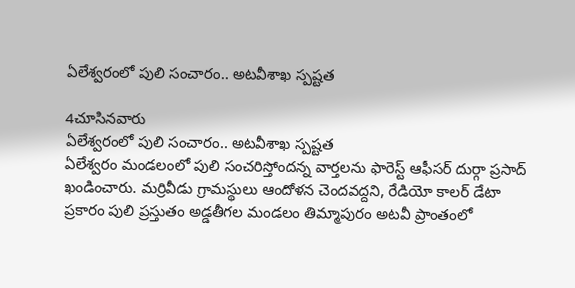ఏలేశ్వరంలో పులి సంచారం.. అటవీశాఖ స్పష్టత

4చూసినవారు
ఏలేశ్వరంలో పులి సంచారం.. అటవీశాఖ స్పష్టత
ఏలేశ్వరం మండలంలో పులి సంచరిస్తోందన్న వార్తలను ఫారెస్ట్ ఆఫీసర్ దుర్గా ప్రసాద్ ఖండించారు. మర్రివీడు గ్రామస్థులు ఆందోళన చెందవద్దని, రేడియో కాలర్ డేటా ప్రకారం పులి ప్రస్తుతం అడ్డతీగల మండలం తిమ్మాపురం అటవీ ప్రాంతంలో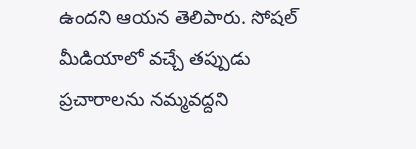ఉందని ఆయన తెలిపారు. సోషల్ మీడియాలో వచ్చే తప్పుడు ప్రచారాలను నమ్మవద్దని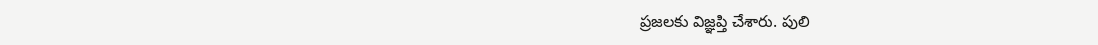ప్రజలకు విజ్ఞప్తి చేశారు. పులి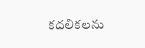కదలికలను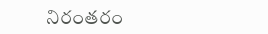నిరంతరం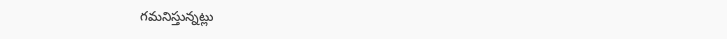గమనిస్తున్నట్లు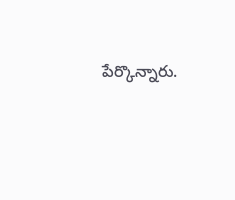పేర్కొన్నారు.